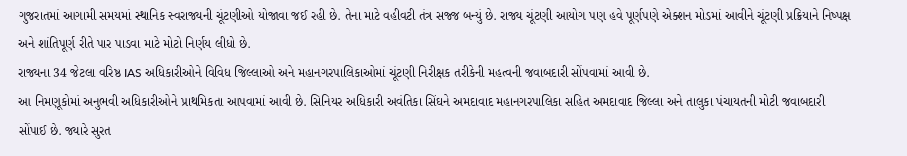ગુજરાતમાં આગામી સમયમાં સ્થાનિક સ્વરાજ્યની ચૂંટણીઓ યોજાવા જઈ રહી છે. તેના માટે વહીવટી તંત્ર સજ્જ બન્યું છે. રાજ્ય ચૂંટણી આયોગ પણ હવે પૂર્ણપણે એક્શન મોડમાં આવીને ચૂંટણી પ્રક્રિયાને નિષ્પક્ષ અને શાંતિપૂર્ણ રીતે પાર પાડવા માટે મોટો નિર્ણય લીધો છે.
રાજ્યના 34 જેટલા વરિષ્ઠ IAS અધિકારીઓને વિવિધ જિલ્લાઓ અને મહાનગરપાલિકાઓમાં ચૂંટણી નિરીક્ષક તરીકેની મહત્વની જવાબદારી સોંપવામાં આવી છે.
આ નિમણૂકોમાં અનુભવી અધિકારીઓને પ્રાથમિકતા આપવામાં આવી છે. સિનિયર અધિકારી અવંતિકા સિંઘને અમદાવાદ મહાનગરપાલિકા સહિત અમદાવાદ જિલ્લા અને તાલુકા પંચાયતની મોટી જવાબદારી સોંપાઈ છે. જ્યારે સુરત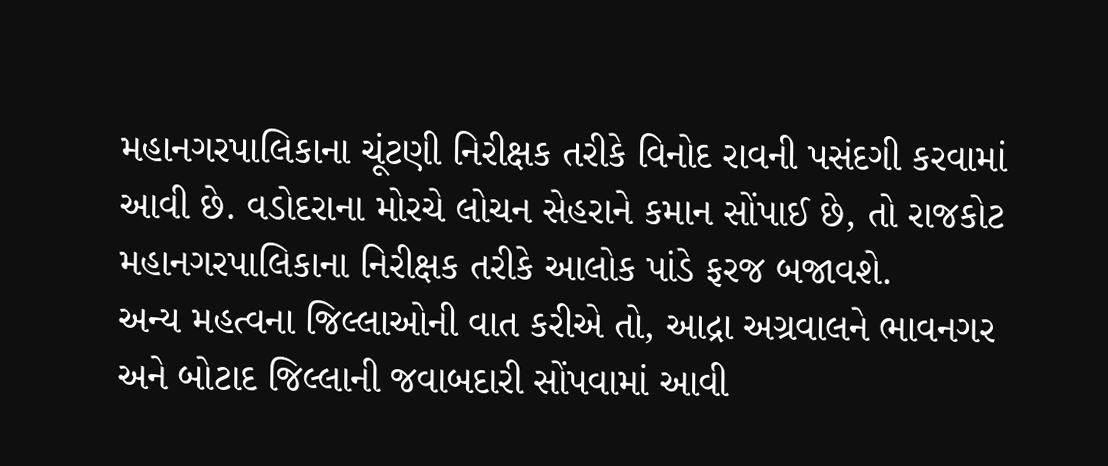મહાનગરપાલિકાના ચૂંટણી નિરીક્ષક તરીકે વિનોદ રાવની પસંદગી કરવામાં આવી છે. વડોદરાના મોરચે લોચન સેહરાને કમાન સોંપાઈ છે, તો રાજકોટ મહાનગરપાલિકાના નિરીક્ષક તરીકે આલોક પાંડે ફરજ બજાવશે.
અન્ય મહત્વના જિલ્લાઓની વાત કરીએ તો, આદ્રા અગ્રવાલને ભાવનગર અને બોટાદ જિલ્લાની જવાબદારી સોંપવામાં આવી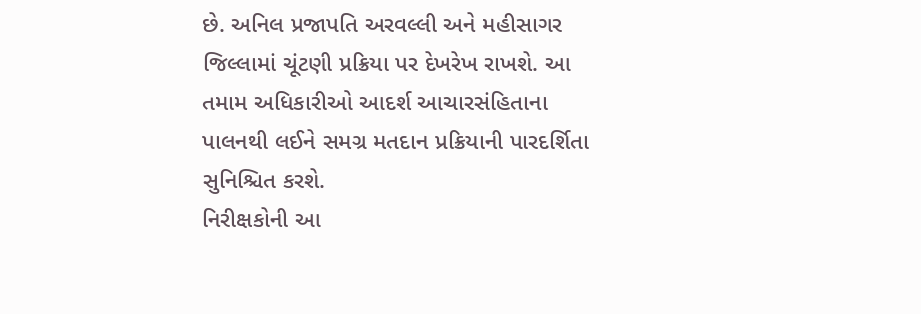છે. અનિલ પ્રજાપતિ અરવલ્લી અને મહીસાગર જિલ્લામાં ચૂંટણી પ્રક્રિયા પર દેખરેખ રાખશે. આ તમામ અધિકારીઓ આદર્શ આચારસંહિતાના પાલનથી લઈને સમગ્ર મતદાન પ્રક્રિયાની પારદર્શિતા સુનિશ્ચિત કરશે.
નિરીક્ષકોની આ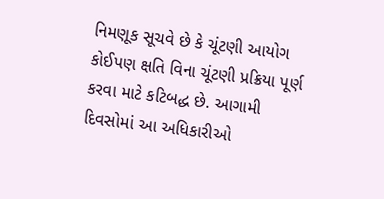નિમણૂક સૂચવે છે કે ચૂંટણી આયોગ કોઈપણ ક્ષતિ વિના ચૂંટણી પ્રક્રિયા પૂર્ણ કરવા માટે કટિબદ્ધ છે. આગામી દિવસોમાં આ અધિકારીઓ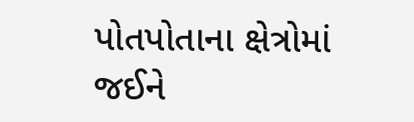પોતપોતાના ક્ષેત્રોમાં જઈને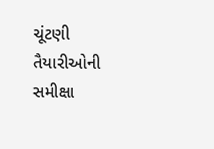ચૂંટણી તૈયારીઓની સમીક્ષા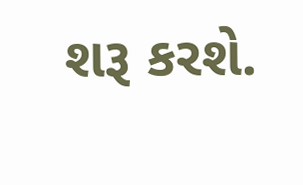શરૂ કરશે.